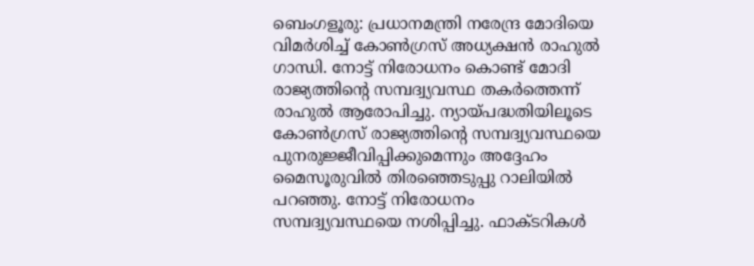ബെംഗളൂരു: പ്രധാനമന്ത്രി നരേന്ദ്ര മോദിയെ വിമർശിച്ച് കോൺഗ്രസ് അധ്യക്ഷൻ രാഹുൽ ഗാന്ധി. നോട്ട് നിരോധനം കൊണ്ട് മോദി രാജ്യത്തിന്റെ സമ്പദ്വ്യവസ്ഥ തകർത്തെന്ന് രാഹുൽ ആരോപിച്ചു. ന്യായ്പദ്ധതിയിലൂടെ കോൺഗ്രസ് രാജ്യത്തിന്റെ സമ്പദ്വ്യവസ്ഥയെ പുനരുജ്ജീവിപ്പിക്കുമെന്നും അദ്ദേഹം മൈസൂരുവിൽ തിരഞ്ഞെടുപ്പു റാലിയിൽ പറഞ്ഞു. നോട്ട് നിരോധനം സമ്പദ്വ്യവസ്ഥയെ നശിപ്പിച്ചു. ഫാക്ടറികൾ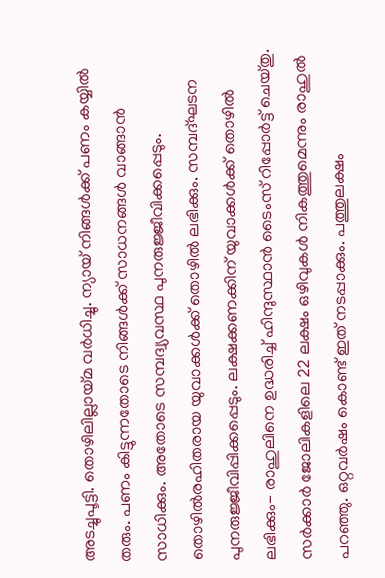അടച്ചുപൂട്ടി. തൊഴിലില്ലായ്മ വർധിച്ചു. ന്യായ് നിങ്ങൾക്ക് പണം കയ്യിൽ തരും. പണം കിട്ടുന്നതോടെ നിങ്ങൾക്ക് സാധനങ്ങൾ വാങ്ങാൻ സാധിക്കും. അതോടെ സമ്പദ്വ്യവസ്ഥ പുനരുജ്ജീവിക്കപ്പെടും. തൊഴിൽരഹിതരായ യുവാക്കൾക്ക് തൊഴിൽ ലഭിക്കും. സമ്പദ്ഘടന പുനരുജ്ജീവിപ്പിക്കപ്പെടും. ലക്ഷക്കണക്കിന് യുവാക്കൾക്ക് തൊഴിൽ ലഭിക്കും- രാഹുലിനെ ഉദ്ധരിച്ച് ഹിന്ദുസ്ഥാൻ ടൈംസ് റിപ്പോർട്ട് ചെയ്തു. സർക്കാർ ജോലികളിലെ 22 ലക്ഷം ഒഴിവുകൾ നികത്തുമെന്നും രാഹുൽ പറഞ്ഞു. ഒറ്റവർഷം കൊണ്ട് ഇത് നടപ്പാക്കും. പത്തുലക്ഷം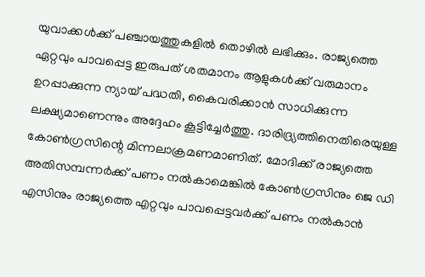യുവാക്കൾക്ക് പഞ്ചായത്തുകളിൽ തൊഴിൽ ലഭിക്കും. രാജ്യത്തെ ഏറ്റവും പാവപ്പെട്ട ഇരുപത് ശതമാനം ആളുകൾക്ക് വരുമാനം ഉറപ്പാക്കുന്ന ന്യായ് പദ്ധതി, കൈവരിക്കാൻ സാധിക്കുന്ന ലക്ഷ്യമാണെന്നും അദ്ദേഹം കൂട്ടിച്ചേർത്തു. ദാരിദ്ര്യത്തിനെതിരെയുള്ള കോൺഗ്രസിന്റെ മിന്നലാക്രമണമാണിത്. മോദിക്ക് രാജ്യത്തെ അതിസമ്പന്നർക്ക് പണം നൽകാമെങ്കിൽ കോൺഗ്രസിനും ജെ ഡി എസിനും രാജ്യത്തെ എറ്റവും പാവപ്പെട്ടവർക്ക് പണം നൽകാൻ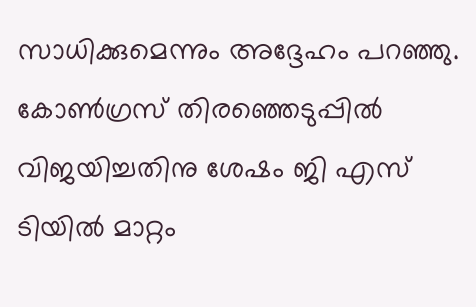സാധിക്കുമെന്നും അദ്ദേഹം പറഞ്ഞു. കോൺഗ്രസ് തിരഞ്ഞെടുപ്പിൽ വിജയിച്ചതിനു ശേഷം ജി എസ് ടിയിൽ മാറ്റം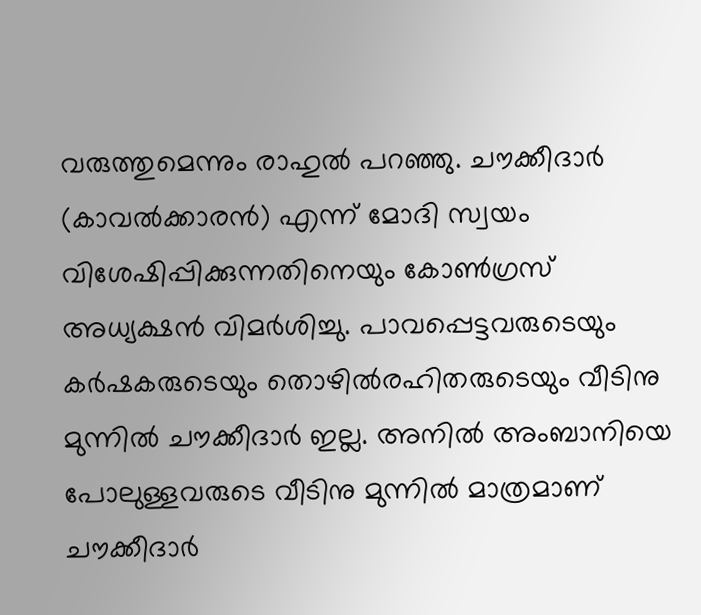വരുത്തുമെന്നും രാഹുൽ പറഞ്ഞു. ചൗക്കീദാർ (കാവൽക്കാരൻ) എന്ന് മോദി സ്വയം വിശേഷിപ്പിക്കുന്നതിനെയും കോൺഗ്രസ് അധ്യക്ഷൻ വിമർശിച്ചു. പാവപ്പെട്ടവരുടെയും കർഷകരുടെയും തൊഴിൽരഹിതരുടെയും വീടിനു മുന്നിൽ ചൗക്കീദാർ ഇല്ല. അനിൽ അംബാനിയെ പോലുള്ളവരുടെ വീടിനു മുന്നിൽ മാത്രമാണ് ചൗക്കീദാർ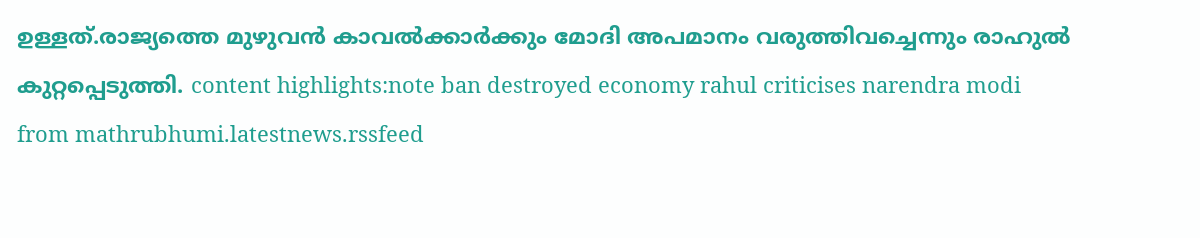ഉള്ളത്.രാജ്യത്തെ മുഴുവൻ കാവൽക്കാർക്കും മോദി അപമാനം വരുത്തിവച്ചെന്നും രാഹുൽ കുറ്റപ്പെടുത്തി. content highlights:note ban destroyed economy rahul criticises narendra modi
from mathrubhumi.latestnews.rssfeed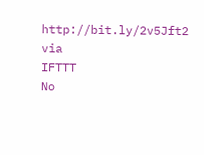http://bit.ly/2v5Jft2
via
IFTTT
No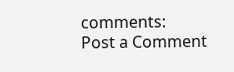comments:
Post a Comment